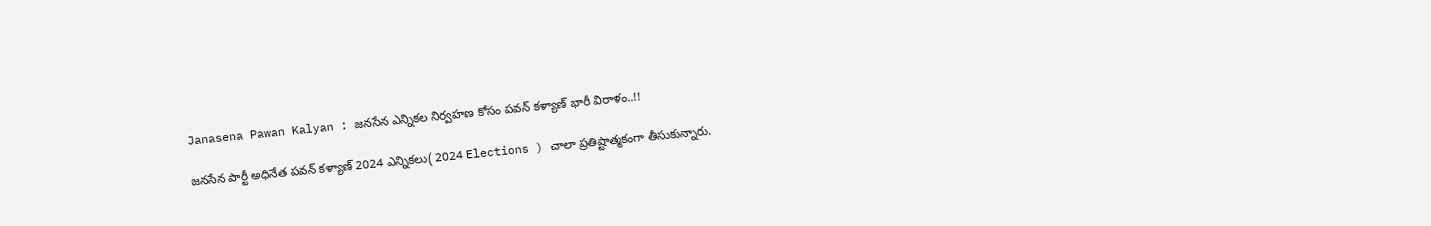Janasena Pawan Kalyan : జనసేన ఎన్నికల నిర్వహణ కోసం పవన్ కళ్యాణ్ భారీ విరాళం..!!

జనసేన పార్టీ అధినేత పవన్ కళ్యాణ్ 2024 ఎన్నికలు( 2024 Elections ) చాలా ప్రతిష్టాత్మకంగా తీసుకున్నారు.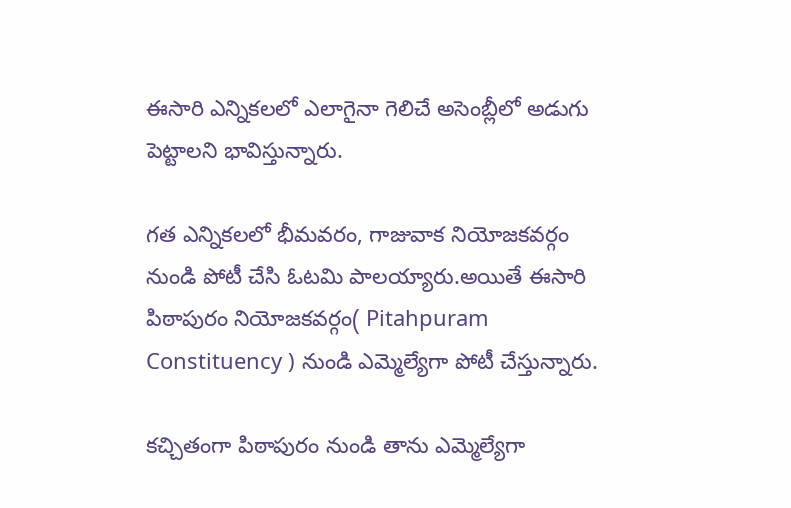ఈసారి ఎన్నికలలో ఎలాగైనా గెలిచే అసెంబ్లీలో అడుగు పెట్టాలని భావిస్తున్నారు.

గత ఎన్నికలలో భీమవరం, గాజువాక నియోజకవర్గం నుండి పోటీ చేసి ఓటమి పాలయ్యారు.అయితే ఈసారి పిఠాపురం నియోజకవర్గం( Pitahpuram Constituency ) నుండి ఎమ్మెల్యేగా పోటీ చేస్తున్నారు.

కచ్చితంగా పిఠాపురం నుండి తాను ఎమ్మెల్యేగా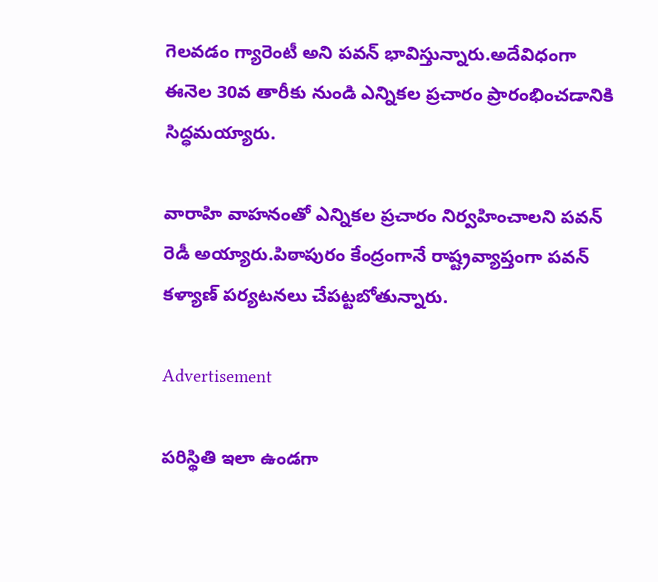గెలవడం గ్యారెంటీ అని పవన్ భావిస్తున్నారు.అదేవిధంగా ఈనెల 30వ తారీకు నుండి ఎన్నికల ప్రచారం ప్రారంభించడానికి సిద్ధమయ్యారు.

వారాహి వాహనంతో ఎన్నికల ప్రచారం నిర్వహించాలని పవన్ రెడీ అయ్యారు.పిఠాపురం కేంద్రంగానే రాష్ట్రవ్యాప్తంగా పవన్ కళ్యాణ్ పర్యటనలు చేపట్టబోతున్నారు.

Advertisement

పరిస్థితి ఇలా ఉండగా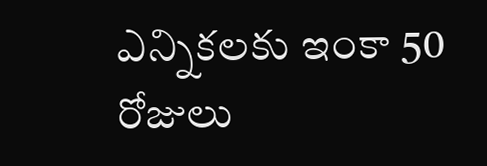ఎన్నికలకు ఇంకా 50 రోజులు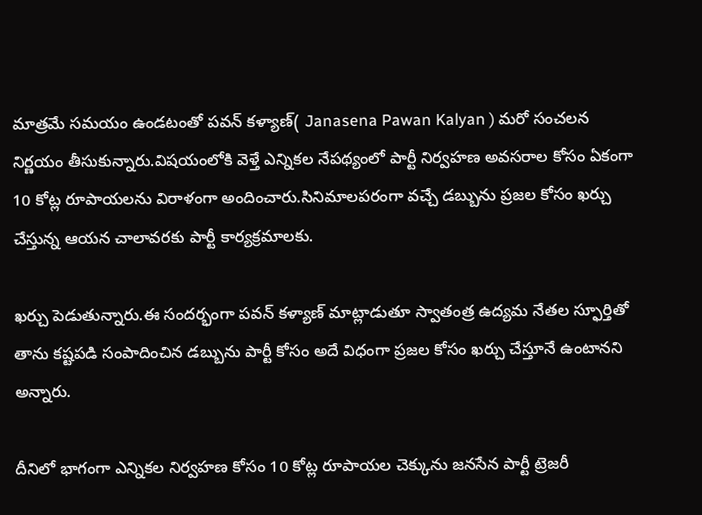మాత్రమే సమయం ఉండటంతో పవన్ కళ్యాణ్( Janasena Pawan Kalyan ) మరో సంచలన నిర్ణయం తీసుకున్నారు.విషయంలోకి వెళ్తే ఎన్నికల నేపథ్యంలో పార్టీ నిర్వహణ అవసరాల కోసం ఏకంగా 10 కోట్ల రూపాయలను విరాళంగా అందించారు.సినిమాలపరంగా వచ్చే డబ్బును ప్రజల కోసం ఖర్చు చేస్తున్న ఆయన చాలావరకు పార్టీ కార్యక్రమాలకు.

ఖర్చు పెడుతున్నారు.ఈ సందర్భంగా పవన్ కళ్యాణ్ మాట్లాడుతూ స్వాతంత్ర ఉద్యమ నేతల స్ఫూర్తితో తాను కష్టపడి సంపాదించిన డబ్బును పార్టీ కోసం అదే విధంగా ప్రజల కోసం ఖర్చు చేస్తూనే ఉంటానని అన్నారు.

దీనిలో భాగంగా ఎన్నికల నిర్వహణ కోసం 10 కోట్ల రూపాయల చెక్కును జనసేన పార్టీ ట్రెజరీ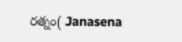రత్నం( Janasena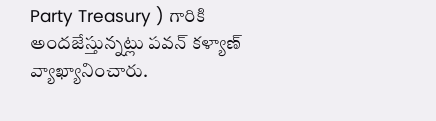Party Treasury ) గారికి అందజేస్తున్నట్లు పవన్ కళ్యాణ్ వ్యాఖ్యానించారు.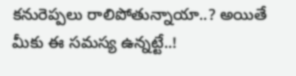కనురెప్పలు రాలిపోతున్నాయా..? అయితే మీకు ఈ సమస్య ఉన్నట్టే..!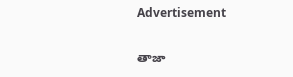Advertisement

తాజా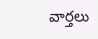వార్తలు